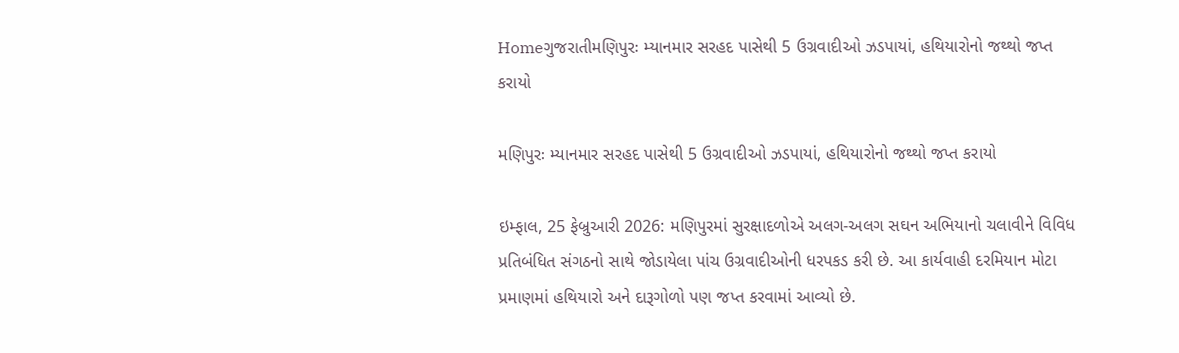Homeગુજરાતીમણિપુરઃ મ્યાનમાર સરહદ પાસેથી 5 ઉગ્રવાદીઓ ઝડપાયાં, હથિયારોનો જથ્થો જપ્ત કરાયો

મણિપુરઃ મ્યાનમાર સરહદ પાસેથી 5 ઉગ્રવાદીઓ ઝડપાયાં, હથિયારોનો જથ્થો જપ્ત કરાયો

ઇમ્ફાલ, 25 ફેબ્રુઆરી 2026: મણિપુરમાં સુરક્ષાદળોએ અલગ-અલગ સઘન અભિયાનો ચલાવીને વિવિધ પ્રતિબંધિત સંગઠનો સાથે જોડાયેલા પાંચ ઉગ્રવાદીઓની ધરપકડ કરી છે. આ કાર્યવાહી દરમિયાન મોટા પ્રમાણમાં હથિયારો અને દારૂગોળો પણ જપ્ત કરવામાં આવ્યો છે.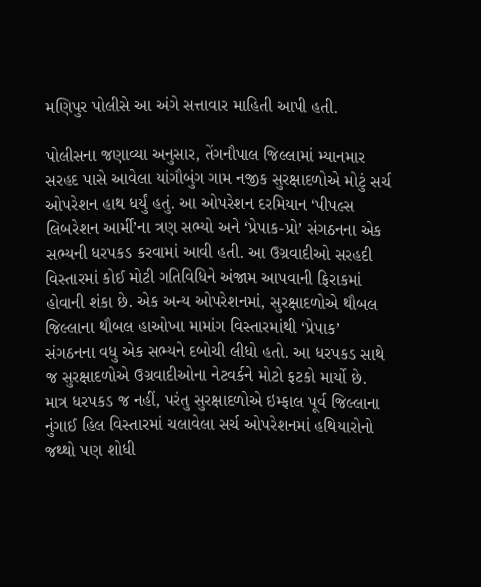મણિપુર પોલીસે આ અંગે સત્તાવાર માહિતી આપી હતી.

પોલીસના જણાવ્યા અનુસાર, તેંગનૌપાલ જિલ્લામાં મ્યાનમાર સરહદ પાસે આવેલા યાંગૌબુંગ ગામ નજીક સુરક્ષાદળોએ મોટું સર્ચ ઓપરેશન હાથ ધર્યું હતું. આ ઓપરેશન દરમિયાન ‘પીપલ્સ લિબરેશન આર્મી’ના ત્રણ સભ્યો અને ‘પ્રેપાક-પ્રો’ સંગઠનના એક સભ્યની ધરપકડ કરવામાં આવી હતી. આ ઉગ્રવાદીઓ સરહદી વિસ્તારમાં કોઈ મોટી ગતિવિધિને અંજામ આપવાની ફિરાકમાં હોવાની શંકા છે. એક અન્ય ઓપરેશનમાં, સુરક્ષાદળોએ થૌબલ જિલ્લાના થૌબલ હાઓખા મામાંગ વિસ્તારમાંથી ‘પ્રેપાક’ સંગઠનના વધુ એક સભ્યને દબોચી લીધો હતો. આ ધરપકડ સાથે જ સુરક્ષાદળોએ ઉગ્રવાદીઓના નેટવર્કને મોટો ફટકો માર્યો છે. માત્ર ધરપકડ જ નહીં, પરંતુ સુરક્ષાદળોએ ઇમ્ફાલ પૂર્વ જિલ્લાના નુંગાઈ હિલ વિસ્તારમાં ચલાવેલા સર્ચ ઓપરેશનમાં હથિયારોનો જથ્થો પણ શોધી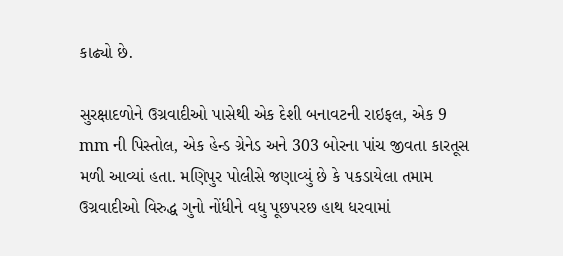કાઢ્યો છે.

સુરક્ષાદળોને ઉગ્રવાદીઓ પાસેથી એક દેશી બનાવટની રાઇફલ, એક 9 mm ની પિસ્તોલ, એક હેન્ડ ગ્રેનેડ અને 303 બોરના પાંચ જીવતા કારતૂસ મળી આવ્યાં હતા. મણિપુર પોલીસે જણાવ્યું છે કે પકડાયેલા તમામ ઉગ્રવાદીઓ વિરુદ્ધ ગુનો નોંધીને વધુ પૂછપરછ હાથ ધરવામાં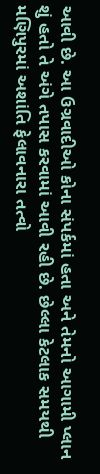આવી છે. આ ઉગ્રવાદીઓ કોના સંપર્કમાં હતા અને તેમનો આગામી પ્લાન શું હતો તે અંગે તપાસ કરવામાં આવી રહી છે. છેલ્લા કેટલાક સમયથી મણિપુરમાં અશાંતિ ફેલાવનારા તત્વો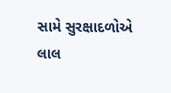સામે સુરક્ષાદળોએ લાલ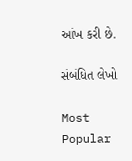આંખ કરી છે.

સંબંધિત લેખો

Most Popular